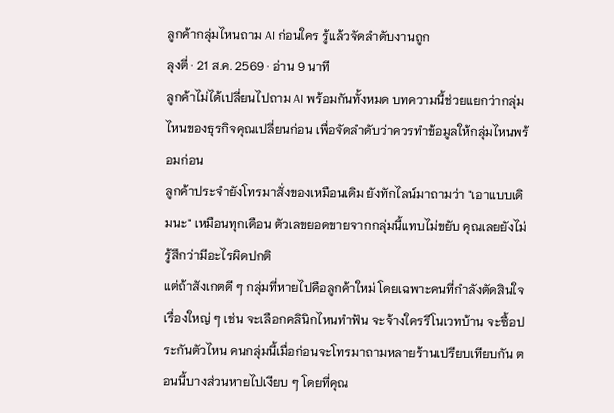ลูกค้ากลุ่มไหนถาม AI ก่อนใคร รู้แล้วจัดลำดับงานถูก
ลุงตี่ · 21 ส.ค. 2569 · อ่าน 9 นาที
ลูกค้าไม่ได้เปลี่ยนไปถาม AI พร้อมกันทั้งหมด บทความนี้ช่วยแยกว่ากลุ่มไหนของธุรกิจคุณเปลี่ยนก่อน เพื่อจัดลำดับว่าควรทำข้อมูลให้กลุ่มไหนพร้อมก่อน
ลูกค้าประจำยังโทรมาสั่งของเหมือนเดิม ยังทักไลน์มาถามว่า "เอาแบบเดิมนะ" เหมือนทุกเดือน ตัวเลขยอดขายจากกลุ่มนี้แทบไม่ขยับ คุณเลยยังไม่รู้สึกว่ามีอะไรผิดปกติ
แต่ถ้าสังเกตดี ๆ กลุ่มที่หายไปคือลูกค้าใหม่ โดยเฉพาะคนที่กำลังตัดสินใจเรื่องใหญ่ ๆ เช่น จะเลือกคลินิกไหนทำฟัน จะจ้างใครรีโนเวทบ้าน จะซื้อประกันตัวไหน คนกลุ่มนี้เมื่อก่อนจะโทรมาถามหลายร้านเปรียบเทียบกัน ตอนนี้บางส่วนหายไปเงียบ ๆ โดยที่คุณ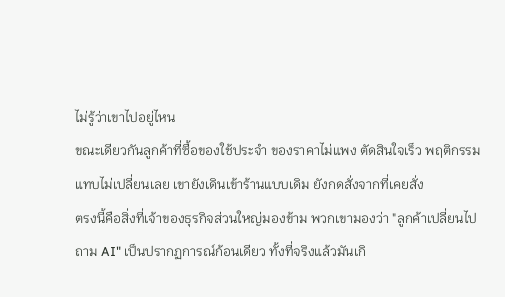ไม่รู้ว่าเขาไปอยู่ไหน
ขณะเดียวกันลูกค้าที่ซื้อของใช้ประจำ ของราคาไม่แพง ตัดสินใจเร็ว พฤติกรรมแทบไม่เปลี่ยนเลย เขายังเดินเข้าร้านแบบเดิม ยังกดสั่งจากที่เคยสั่ง
ตรงนี้คือสิ่งที่เจ้าของธุรกิจส่วนใหญ่มองข้าม พวกเขามองว่า "ลูกค้าเปลี่ยนไปถาม AI" เป็นปรากฏการณ์ก้อนเดียว ทั้งที่จริงแล้วมันเกิ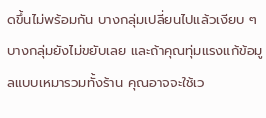ดขึ้นไม่พร้อมกัน บางกลุ่มเปลี่ยนไปแล้วเงียบ ๆ บางกลุ่มยังไม่ขยับเลย และถ้าคุณทุ่มแรงแก้ข้อมูลแบบเหมารวมทั้งร้าน คุณอาจจะใช้เว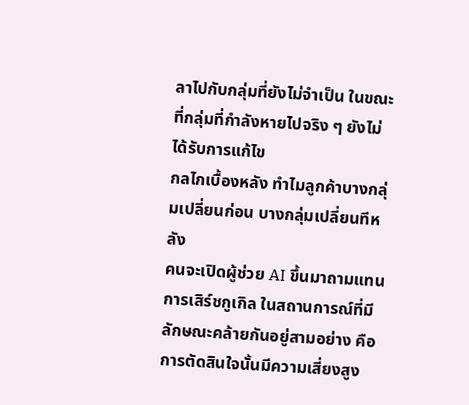ลาไปกับกลุ่มที่ยังไม่จำเป็น ในขณะที่กลุ่มที่กำลังหายไปจริง ๆ ยังไม่ได้รับการแก้ไข
กลไกเบื้องหลัง ทำไมลูกค้าบางกลุ่มเปลี่ยนก่อน บางกลุ่มเปลี่ยนทีหลัง
คนจะเปิดผู้ช่วย AI ขึ้นมาถามแทนการเสิร์ชกูเกิล ในสถานการณ์ที่มีลักษณะคล้ายกันอยู่สามอย่าง คือ การตัดสินใจนั้นมีความเสี่ยงสูง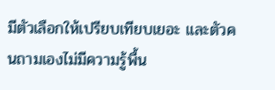มีตัวเลือกให้เปรียบเทียบเยอะ และตัวคนถามเองไม่มีความรู้พื้น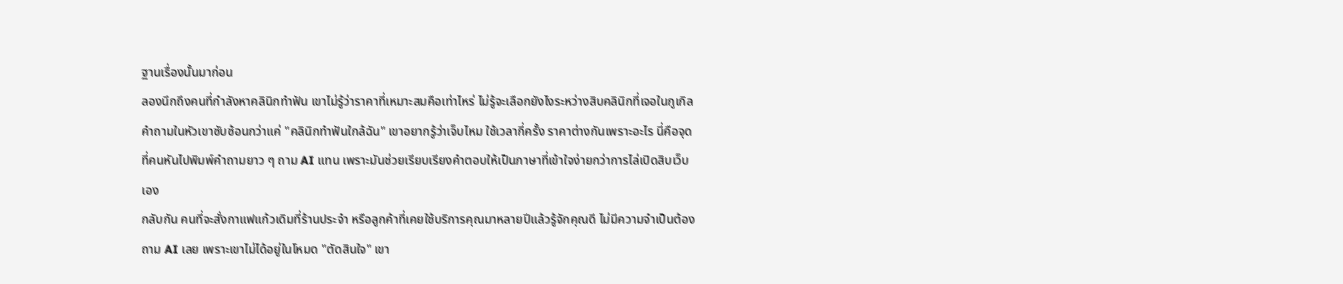ฐานเรื่องนั้นมาก่อน
ลองนึกถึงคนที่กำลังหาคลินิกทำฟัน เขาไม่รู้ว่าราคาที่เหมาะสมคือเท่าไหร่ ไม่รู้จะเลือกยังไงระหว่างสิบคลินิกที่เจอในกูเกิล คำถามในหัวเขาซับซ้อนกว่าแค่ "คลินิกทำฟันใกล้ฉัน" เขาอยากรู้ว่าเจ็บไหม ใช้เวลากี่ครั้ง ราคาต่างกันเพราะอะไร นี่คือจุดที่คนหันไปพิมพ์คำถามยาว ๆ ถาม AI แทน เพราะมันช่วยเรียบเรียงคำตอบให้เป็นภาษาที่เข้าใจง่ายกว่าการไล่เปิดสิบเว็บเอง
กลับกัน คนที่จะสั่งกาแฟแก้วเดิมที่ร้านประจำ หรือลูกค้าที่เคยใช้บริการคุณมาหลายปีแล้วรู้จักคุณดี ไม่มีความจำเป็นต้องถาม AI เลย เพราะเขาไม่ได้อยู่ในโหมด "ตัดสินใจ" เขา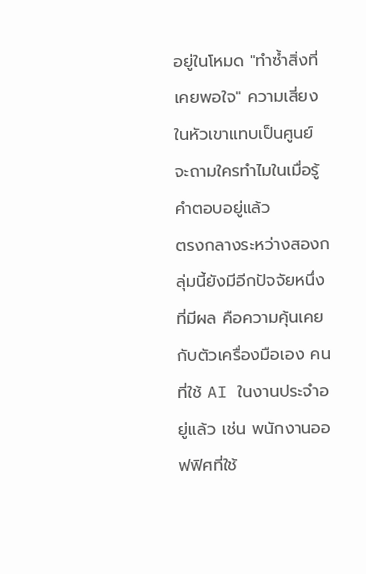อยู่ในโหมด "ทำซ้ำสิ่งที่เคยพอใจ" ความเสี่ยงในหัวเขาแทบเป็นศูนย์ จะถามใครทำไมในเมื่อรู้คำตอบอยู่แล้ว
ตรงกลางระหว่างสองกลุ่มนี้ยังมีอีกปัจจัยหนึ่งที่มีผล คือความคุ้นเคยกับตัวเครื่องมือเอง คนที่ใช้ AI ในงานประจำอยู่แล้ว เช่น พนักงานออฟฟิศที่ใช้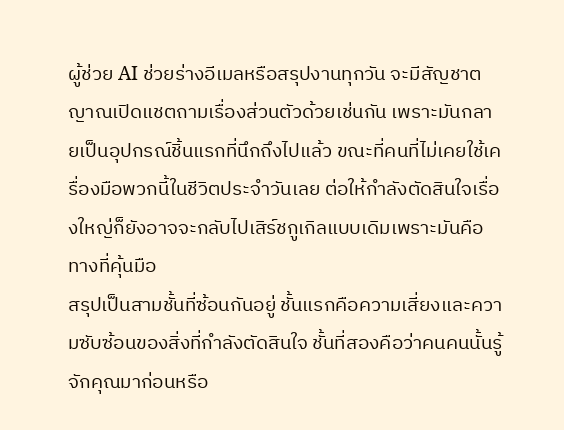ผู้ช่วย AI ช่วยร่างอีเมลหรือสรุปงานทุกวัน จะมีสัญชาตญาณเปิดแชตถามเรื่องส่วนตัวด้วยเช่นกัน เพราะมันกลายเป็นอุปกรณ์ชิ้นแรกที่นึกถึงไปแล้ว ขณะที่คนที่ไม่เคยใช้เครื่องมือพวกนี้ในชีวิตประจำวันเลย ต่อให้กำลังตัดสินใจเรื่องใหญ่ก็ยังอาจจะกลับไปเสิร์ชกูเกิลแบบเดิมเพราะมันคือทางที่คุ้นมือ
สรุปเป็นสามชั้นที่ซ้อนกันอยู่ ชั้นแรกคือความเสี่ยงและความซับซ้อนของสิ่งที่กำลังตัดสินใจ ชั้นที่สองคือว่าคนคนนั้นรู้จักคุณมาก่อนหรือ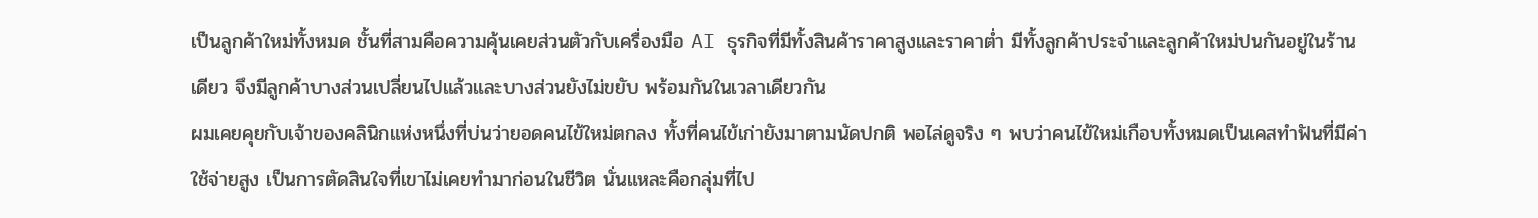เป็นลูกค้าใหม่ทั้งหมด ชั้นที่สามคือความคุ้นเคยส่วนตัวกับเครื่องมือ AI ธุรกิจที่มีทั้งสินค้าราคาสูงและราคาต่ำ มีทั้งลูกค้าประจำและลูกค้าใหม่ปนกันอยู่ในร้านเดียว จึงมีลูกค้าบางส่วนเปลี่ยนไปแล้วและบางส่วนยังไม่ขยับ พร้อมกันในเวลาเดียวกัน
ผมเคยคุยกับเจ้าของคลินิกแห่งหนึ่งที่บ่นว่ายอดคนไข้ใหม่ตกลง ทั้งที่คนไข้เก่ายังมาตามนัดปกติ พอไล่ดูจริง ๆ พบว่าคนไข้ใหม่เกือบทั้งหมดเป็นเคสทำฟันที่มีค่าใช้จ่ายสูง เป็นการตัดสินใจที่เขาไม่เคยทำมาก่อนในชีวิต นั่นแหละคือกลุ่มที่ไป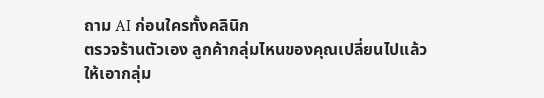ถาม AI ก่อนใครทั้งคลินิก
ตรวจร้านตัวเอง ลูกค้ากลุ่มไหนของคุณเปลี่ยนไปแล้ว
ให้เอากลุ่ม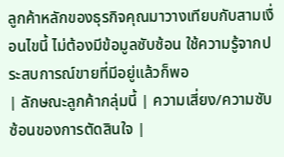ลูกค้าหลักของธุรกิจคุณมาวางเทียบกับสามเงื่อนไขนี้ ไม่ต้องมีข้อมูลซับซ้อน ใช้ความรู้จากประสบการณ์ขายที่มีอยู่แล้วก็พอ
| ลักษณะลูกค้ากลุ่มนี้ | ความเสี่ยง/ความซับซ้อนของการตัดสินใจ |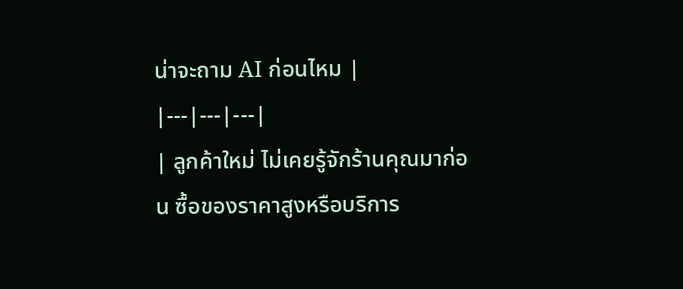น่าจะถาม AI ก่อนไหม |
|---|---|---|
| ลูกค้าใหม่ ไม่เคยรู้จักร้านคุณมาก่อน ซื้อของราคาสูงหรือบริการ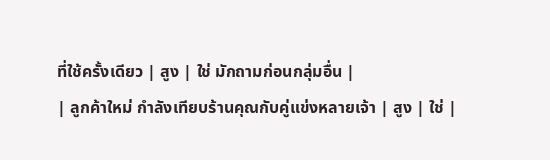ที่ใช้ครั้งเดียว | สูง | ใช่ มักถามก่อนกลุ่มอื่น |
| ลูกค้าใหม่ กำลังเทียบร้านคุณกับคู่แข่งหลายเจ้า | สูง | ใช่ |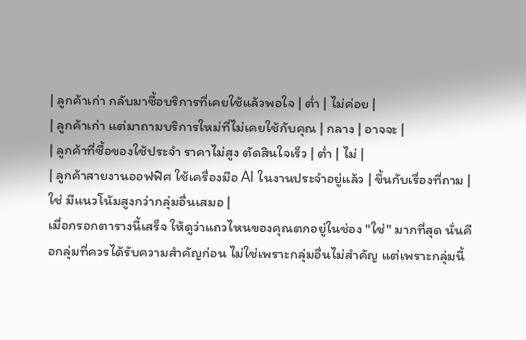| ลูกค้าเก่า กลับมาซื้อบริการที่เคยใช้แล้วพอใจ | ต่ำ | ไม่ค่อย |
| ลูกค้าเก่า แต่มาถามบริการใหม่ที่ไม่เคยใช้กับคุณ | กลาง | อาจจะ |
| ลูกค้าที่ซื้อของใช้ประจำ ราคาไม่สูง ตัดสินใจเร็ว | ต่ำ | ไม่ |
| ลูกค้าสายงานออฟฟิศ ใช้เครื่องมือ AI ในงานประจำอยู่แล้ว | ขึ้นกับเรื่องที่ถาม | ใช่ มีแนวโน้มสูงกว่ากลุ่มอื่นเสมอ |
เมื่อกรอกตารางนี้เสร็จ ให้ดูว่าแถวไหนของคุณตกอยู่ในช่อง "ใช่" มากที่สุด นั่นคือกลุ่มที่ควรได้รับความสำคัญก่อน ไม่ใช่เพราะกลุ่มอื่นไม่สำคัญ แต่เพราะกลุ่มนี้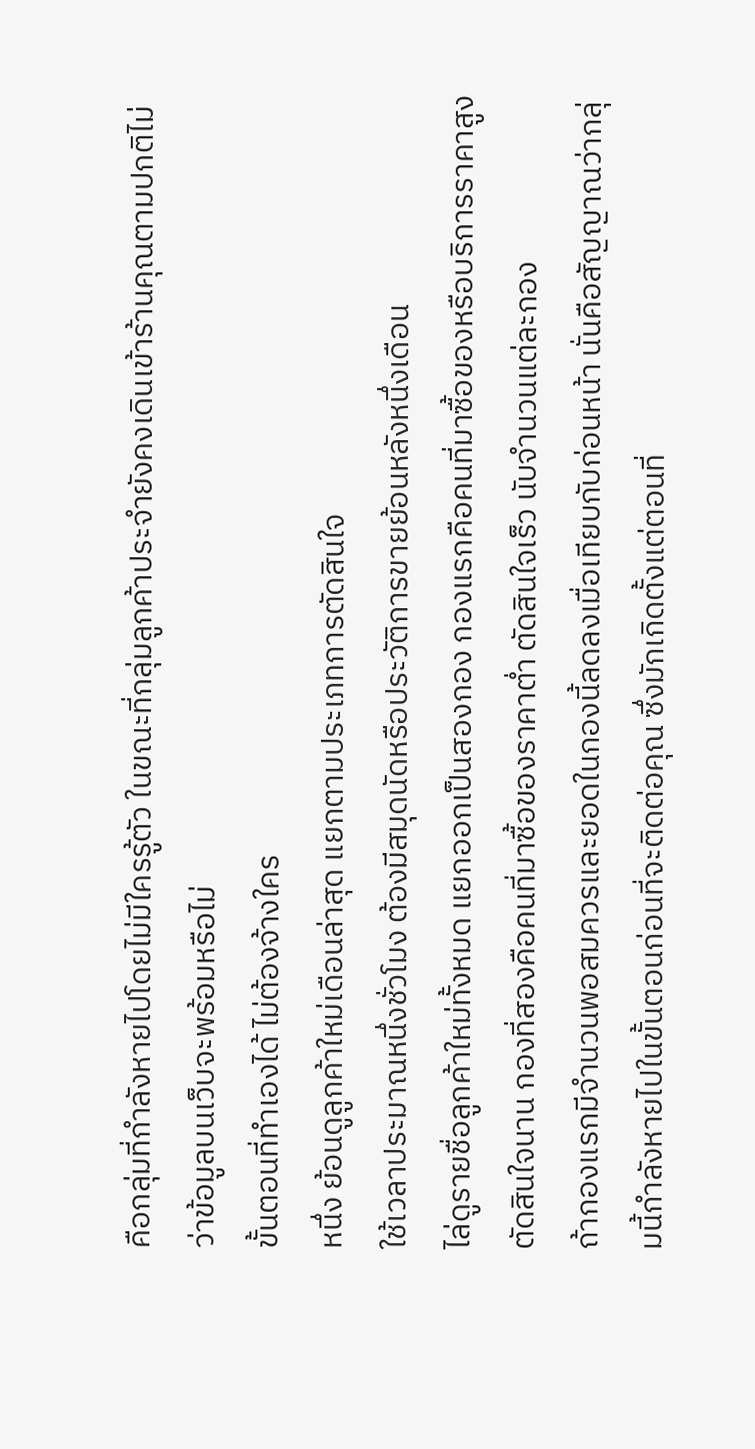คือกลุ่มที่กำลังหายไปโดยไม่มีใครรู้ตัว ในขณะที่กลุ่มลูกค้าประจำยังคงเดินเข้าร้านคุณตามปกติไม่ว่าข้อมูลบนเว็บจะพร้อมหรือไม่
ขั้นตอนที่ทำเองได้ ไม่ต้องจ้างใคร
หนึ่ง ย้อนดูลูกค้าใหม่เดือนล่าสุด แยกตามประเภทการตัดสินใจ
ใช้เวลาประมาณหนึ่งชั่วโมง ต้องมีสมุดนัดหรือประวัติการขายย้อนหลังหนึ่งเดือน
ไล่ดูรายชื่อลูกค้าใหม่ทั้งหมด แยกออกเป็นสองกอง กองแรกคือคนที่มาซื้อของหรือบริการราคาสูง ตัดสินใจนาน กองที่สองคือคนที่มาซื้อของราคาต่ำ ตัดสินใจเร็ว นับจำนวนแต่ละกอง
ถ้ากองแรกมีจำนวนพอสมควรและยอดในกองนี้ลดลงเมื่อเทียบกับก่อนหน้า นั่นคือสัญญาณว่ากลุ่มนี้กำลังหายไปในขั้นตอนก่อนที่จะติดต่อคุณ ซึ่งมักเกิดตั้งแต่ตอนที่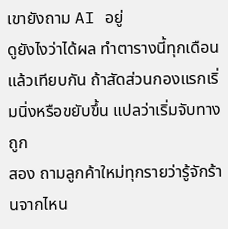เขายังถาม AI อยู่
ดูยังไงว่าได้ผล ทำตารางนี้ทุกเดือนแล้วเทียบกัน ถ้าสัดส่วนกองแรกเริ่มนิ่งหรือขยับขึ้น แปลว่าเริ่มจับทางถูก
สอง ถามลูกค้าใหม่ทุกรายว่ารู้จักร้านจากไหน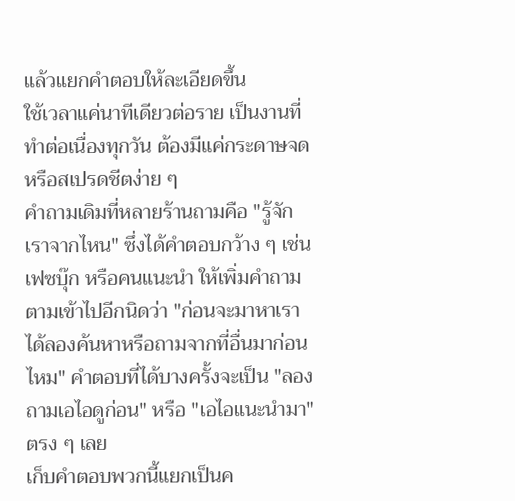แล้วแยกคำตอบให้ละเอียดขึ้น
ใช้เวลาแค่นาทีเดียวต่อราย เป็นงานที่ทำต่อเนื่องทุกวัน ต้องมีแค่กระดาษจดหรือสเปรดชีตง่าย ๆ
คำถามเดิมที่หลายร้านถามคือ "รู้จักเราจากไหน" ซึ่งได้คำตอบกว้าง ๆ เช่น เฟซบุ๊ก หรือคนแนะนำ ให้เพิ่มคำถามตามเข้าไปอีกนิดว่า "ก่อนจะมาหาเรา ได้ลองค้นหาหรือถามจากที่อื่นมาก่อนไหม" คำตอบที่ได้บางครั้งจะเป็น "ลองถามเอไอดูก่อน" หรือ "เอไอแนะนำมา" ตรง ๆ เลย
เก็บคำตอบพวกนี้แยกเป็นค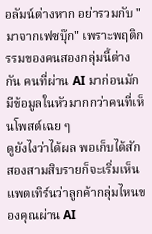อลัมน์ต่างหาก อย่ารวมกับ "มาจากเฟซบุ๊ก" เพราะพฤติกรรมของคนสองกลุ่มนี้ต่างกัน คนที่ผ่าน AI มาก่อนมักมีข้อมูลในหัวมากกว่าคนที่เห็นโพสต์เฉย ๆ
ดูยังไงว่าได้ผล พอเก็บได้สักสองสามสิบรายก็จะเริ่มเห็นแพตเทิร์นว่าลูกค้ากลุ่มไหนของคุณผ่าน AI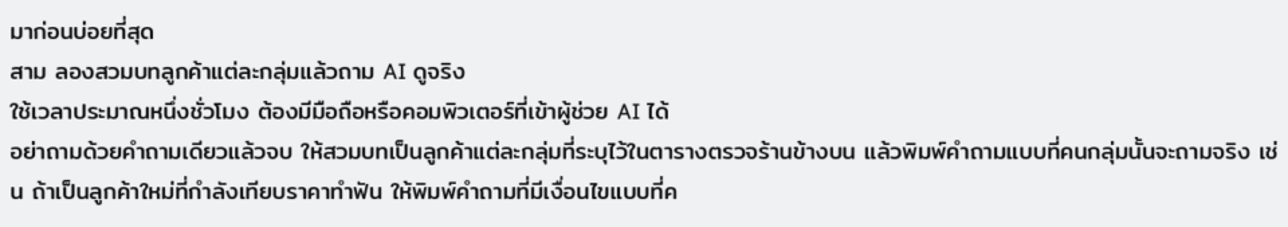มาก่อนบ่อยที่สุด
สาม ลองสวมบทลูกค้าแต่ละกลุ่มแล้วถาม AI ดูจริง
ใช้เวลาประมาณหนึ่งชั่วโมง ต้องมีมือถือหรือคอมพิวเตอร์ที่เข้าผู้ช่วย AI ได้
อย่าถามด้วยคำถามเดียวแล้วจบ ให้สวมบทเป็นลูกค้าแต่ละกลุ่มที่ระบุไว้ในตารางตรวจร้านข้างบน แล้วพิมพ์คำถามแบบที่คนกลุ่มนั้นจะถามจริง เช่น ถ้าเป็นลูกค้าใหม่ที่กำลังเทียบราคาทำฟัน ให้พิมพ์คำถามที่มีเงื่อนไขแบบที่ค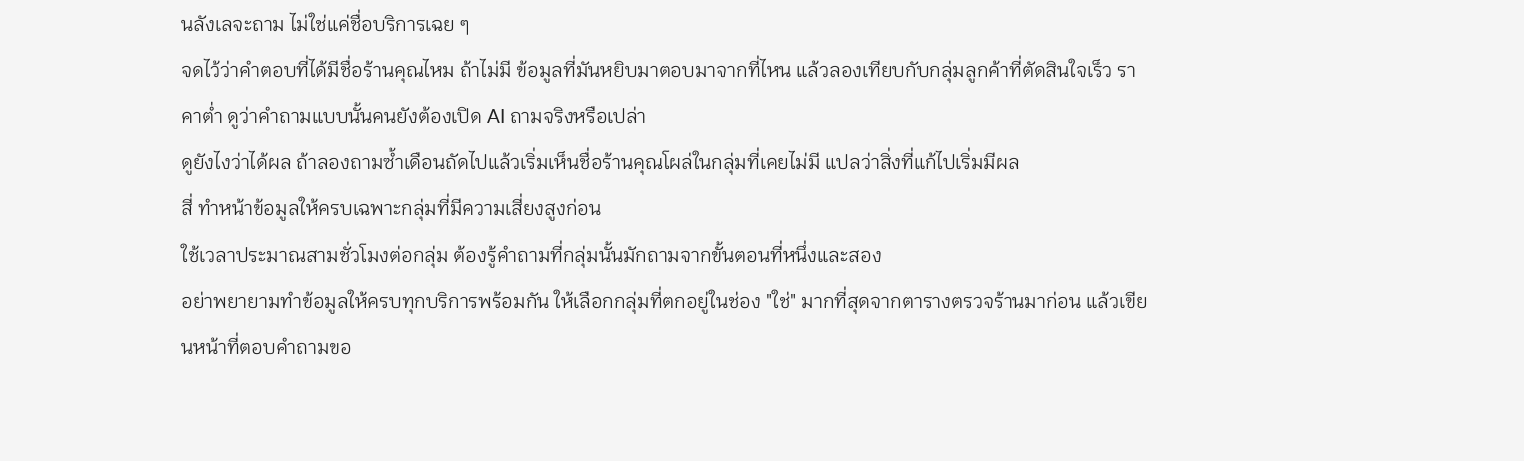นลังเลจะถาม ไม่ใช่แค่ชื่อบริการเฉย ๆ
จดไว้ว่าคำตอบที่ได้มีชื่อร้านคุณไหม ถ้าไม่มี ข้อมูลที่มันหยิบมาตอบมาจากที่ไหน แล้วลองเทียบกับกลุ่มลูกค้าที่ตัดสินใจเร็ว ราคาต่ำ ดูว่าคำถามแบบนั้นคนยังต้องเปิด AI ถามจริงหรือเปล่า
ดูยังไงว่าได้ผล ถ้าลองถามซ้ำเดือนถัดไปแล้วเริ่มเห็นชื่อร้านคุณโผล่ในกลุ่มที่เคยไม่มี แปลว่าสิ่งที่แก้ไปเริ่มมีผล
สี่ ทำหน้าข้อมูลให้ครบเฉพาะกลุ่มที่มีความเสี่ยงสูงก่อน
ใช้เวลาประมาณสามชั่วโมงต่อกลุ่ม ต้องรู้คำถามที่กลุ่มนั้นมักถามจากขั้นตอนที่หนึ่งและสอง
อย่าพยายามทำข้อมูลให้ครบทุกบริการพร้อมกัน ให้เลือกกลุ่มที่ตกอยู่ในช่อง "ใช่" มากที่สุดจากตารางตรวจร้านมาก่อน แล้วเขียนหน้าที่ตอบคำถามขอ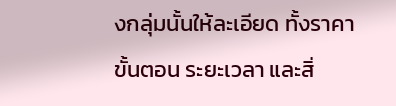งกลุ่มนั้นให้ละเอียด ทั้งราคา ขั้นตอน ระยะเวลา และสิ่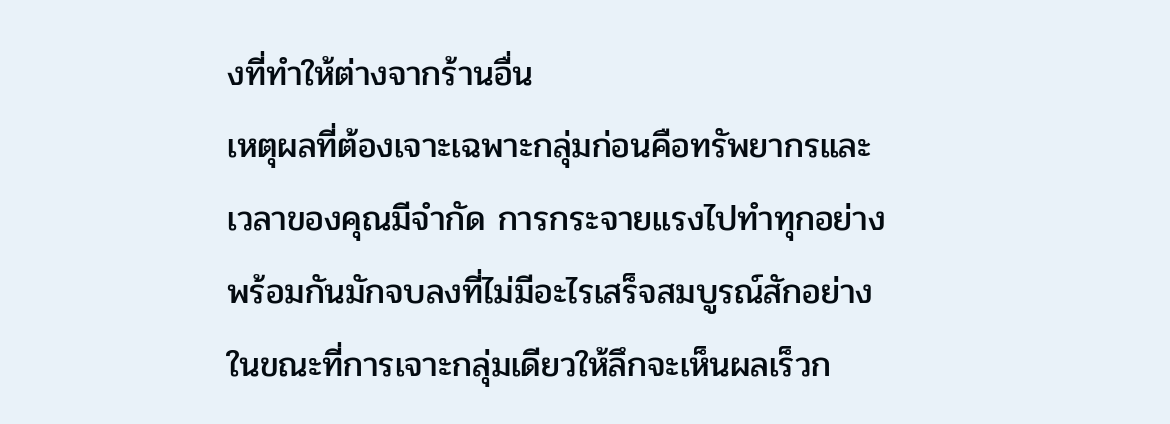งที่ทำให้ต่างจากร้านอื่น
เหตุผลที่ต้องเจาะเฉพาะกลุ่มก่อนคือทรัพยากรและเวลาของคุณมีจำกัด การกระจายแรงไปทำทุกอย่างพร้อมกันมักจบลงที่ไม่มีอะไรเสร็จสมบูรณ์สักอย่าง ในขณะที่การเจาะกลุ่มเดียวให้ลึกจะเห็นผลเร็วก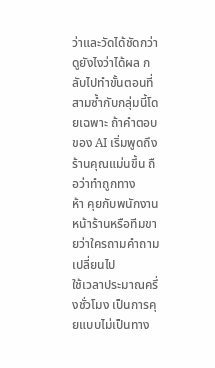ว่าและวัดได้ชัดกว่า
ดูยังไงว่าได้ผล กลับไปทำขั้นตอนที่สามซ้ำกับกลุ่มนี้โดยเฉพาะ ถ้าคำตอบของ AI เริ่มพูดถึงร้านคุณแม่นขึ้น ถือว่าทำถูกทาง
ห้า คุยกับพนักงานหน้าร้านหรือทีมขายว่าใครถามคำถามเปลี่ยนไป
ใช้เวลาประมาณครึ่งชั่วโมง เป็นการคุยแบบไม่เป็นทาง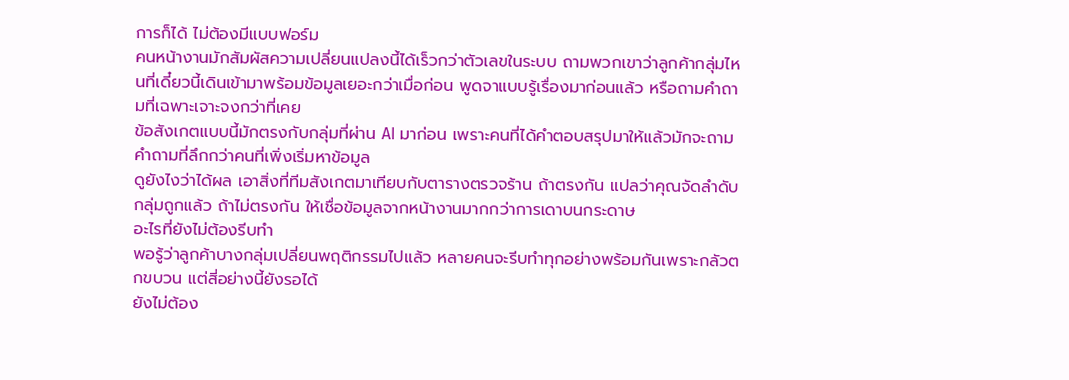การก็ได้ ไม่ต้องมีแบบฟอร์ม
คนหน้างานมักสัมผัสความเปลี่ยนแปลงนี้ได้เร็วกว่าตัวเลขในระบบ ถามพวกเขาว่าลูกค้ากลุ่มไหนที่เดี๋ยวนี้เดินเข้ามาพร้อมข้อมูลเยอะกว่าเมื่อก่อน พูดจาแบบรู้เรื่องมาก่อนแล้ว หรือถามคำถามที่เฉพาะเจาะจงกว่าที่เคย
ข้อสังเกตแบบนี้มักตรงกับกลุ่มที่ผ่าน AI มาก่อน เพราะคนที่ได้คำตอบสรุปมาให้แล้วมักจะถามคำถามที่ลึกกว่าคนที่เพิ่งเริ่มหาข้อมูล
ดูยังไงว่าได้ผล เอาสิ่งที่ทีมสังเกตมาเทียบกับตารางตรวจร้าน ถ้าตรงกัน แปลว่าคุณจัดลำดับกลุ่มถูกแล้ว ถ้าไม่ตรงกัน ให้เชื่อข้อมูลจากหน้างานมากกว่าการเดาบนกระดาษ
อะไรที่ยังไม่ต้องรีบทำ
พอรู้ว่าลูกค้าบางกลุ่มเปลี่ยนพฤติกรรมไปแล้ว หลายคนจะรีบทำทุกอย่างพร้อมกันเพราะกลัวตกขบวน แต่สี่อย่างนี้ยังรอได้
ยังไม่ต้อง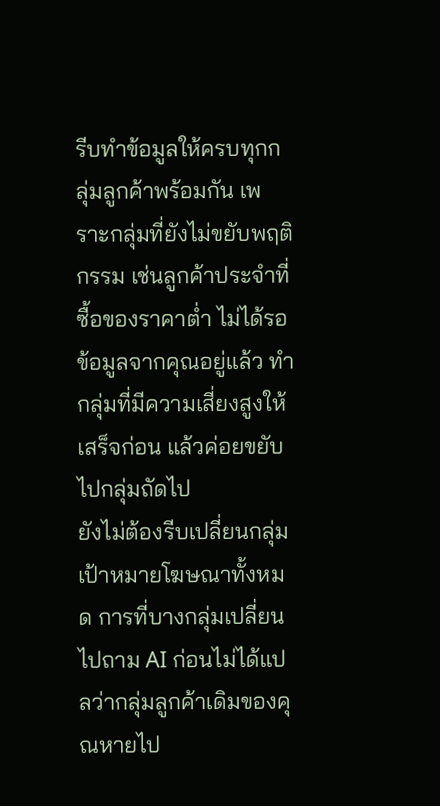รีบทำข้อมูลให้ครบทุกกลุ่มลูกค้าพร้อมกัน เพราะกลุ่มที่ยังไม่ขยับพฤติกรรม เช่นลูกค้าประจำที่ซื้อของราคาต่ำ ไม่ได้รอข้อมูลจากคุณอยู่แล้ว ทำกลุ่มที่มีความเสี่ยงสูงให้เสร็จก่อน แล้วค่อยขยับไปกลุ่มถัดไป
ยังไม่ต้องรีบเปลี่ยนกลุ่มเป้าหมายโฆษณาทั้งหมด การที่บางกลุ่มเปลี่ยนไปถาม AI ก่อนไม่ได้แปลว่ากลุ่มลูกค้าเดิมของคุณหายไป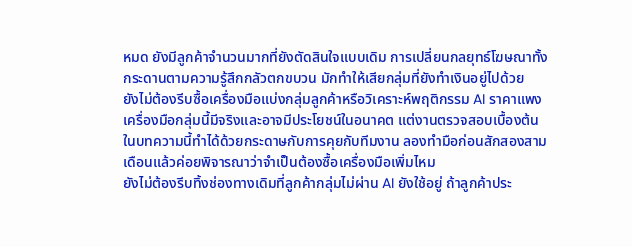หมด ยังมีลูกค้าจำนวนมากที่ยังตัดสินใจแบบเดิม การเปลี่ยนกลยุทธ์โฆษณาทั้งกระดานตามความรู้สึกกลัวตกขบวน มักทำให้เสียกลุ่มที่ยังทำเงินอยู่ไปด้วย
ยังไม่ต้องรีบซื้อเครื่องมือแบ่งกลุ่มลูกค้าหรือวิเคราะห์พฤติกรรม AI ราคาแพง เครื่องมือกลุ่มนี้มีจริงและอาจมีประโยชน์ในอนาคต แต่งานตรวจสอบเบื้องต้นในบทความนี้ทำได้ด้วยกระดาษกับการคุยกับทีมงาน ลองทำมือก่อนสักสองสามเดือนแล้วค่อยพิจารณาว่าจำเป็นต้องซื้อเครื่องมือเพิ่มไหม
ยังไม่ต้องรีบทิ้งช่องทางเดิมที่ลูกค้ากลุ่มไม่ผ่าน AI ยังใช้อยู่ ถ้าลูกค้าประ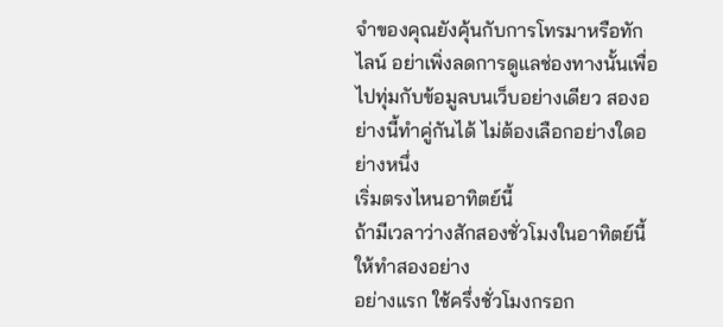จำของคุณยังคุ้นกับการโทรมาหรือทักไลน์ อย่าเพิ่งลดการดูแลช่องทางนั้นเพื่อไปทุ่มกับข้อมูลบนเว็บอย่างเดียว สองอย่างนี้ทำคู่กันได้ ไม่ต้องเลือกอย่างใดอย่างหนึ่ง
เริ่มตรงไหนอาทิตย์นี้
ถ้ามีเวลาว่างสักสองชั่วโมงในอาทิตย์นี้ ให้ทำสองอย่าง
อย่างแรก ใช้ครึ่งชั่วโมงกรอก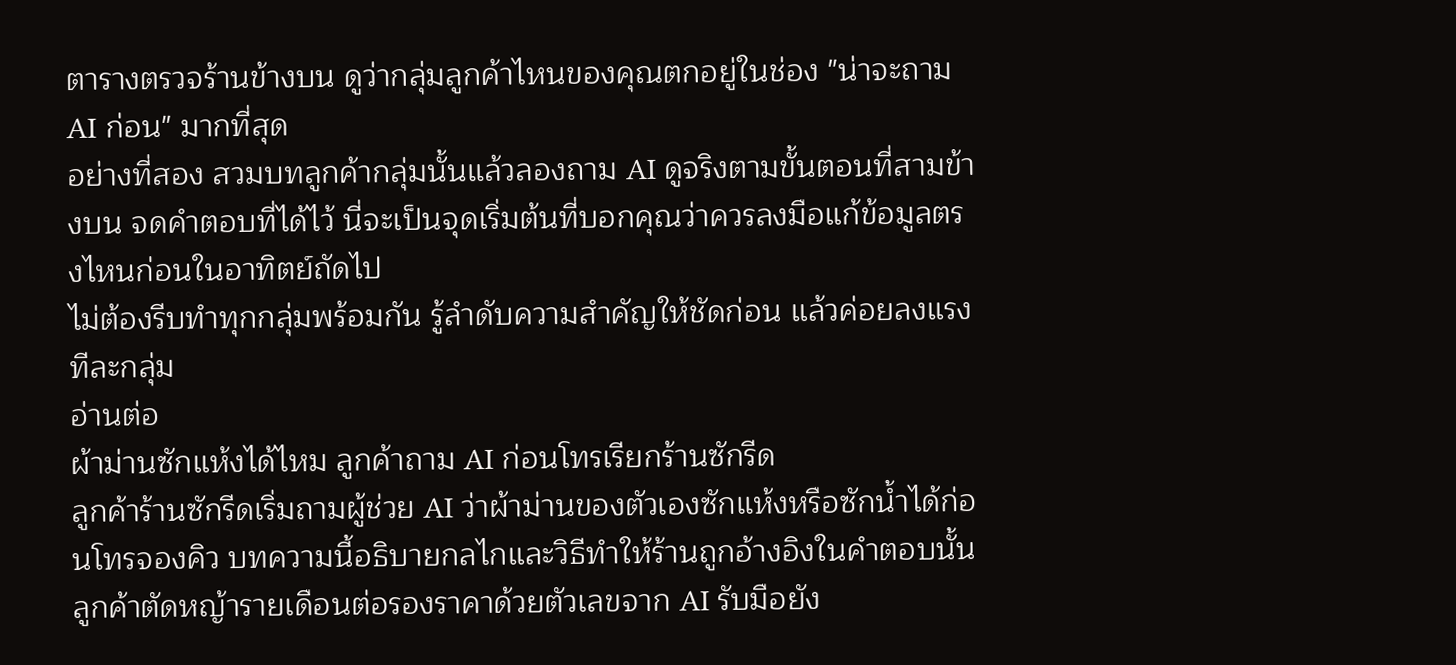ตารางตรวจร้านข้างบน ดูว่ากลุ่มลูกค้าไหนของคุณตกอยู่ในช่อง "น่าจะถาม AI ก่อน" มากที่สุด
อย่างที่สอง สวมบทลูกค้ากลุ่มนั้นแล้วลองถาม AI ดูจริงตามขั้นตอนที่สามข้างบน จดคำตอบที่ได้ไว้ นี่จะเป็นจุดเริ่มต้นที่บอกคุณว่าควรลงมือแก้ข้อมูลตรงไหนก่อนในอาทิตย์ถัดไป
ไม่ต้องรีบทำทุกกลุ่มพร้อมกัน รู้ลำดับความสำคัญให้ชัดก่อน แล้วค่อยลงแรงทีละกลุ่ม
อ่านต่อ
ผ้าม่านซักแห้งได้ไหม ลูกค้าถาม AI ก่อนโทรเรียกร้านซักรีด
ลูกค้าร้านซักรีดเริ่มถามผู้ช่วย AI ว่าผ้าม่านของตัวเองซักแห้งหรือซักน้ำได้ก่อนโทรจองคิว บทความนี้อธิบายกลไกและวิธีทำให้ร้านถูกอ้างอิงในคำตอบนั้น
ลูกค้าตัดหญ้ารายเดือนต่อรองราคาด้วยตัวเลขจาก AI รับมือยัง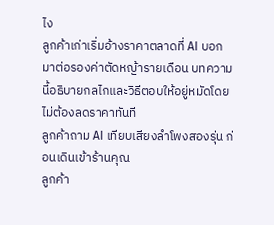ไง
ลูกค้าเก่าเริ่มอ้างราคาตลาดที่ AI บอก มาต่อรองค่าตัดหญ้ารายเดือน บทความนี้อธิบายกลไกและวิธีตอบให้อยู่หมัดโดยไม่ต้องลดราคาทันที
ลูกค้าถาม AI เทียบเสียงลำโพงสองรุ่น ก่อนเดินเข้าร้านคุณ
ลูกค้า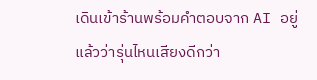เดินเข้าร้านพร้อมคำตอบจาก AI อยู่แล้วว่ารุ่นไหนเสียงดีกว่า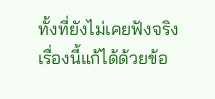ทั้งที่ยังไม่เคยฟังจริง เรื่องนี้แก้ได้ด้วยข้อ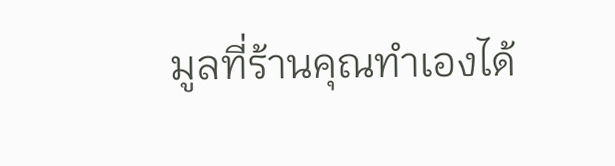มูลที่ร้านคุณทำเองได้